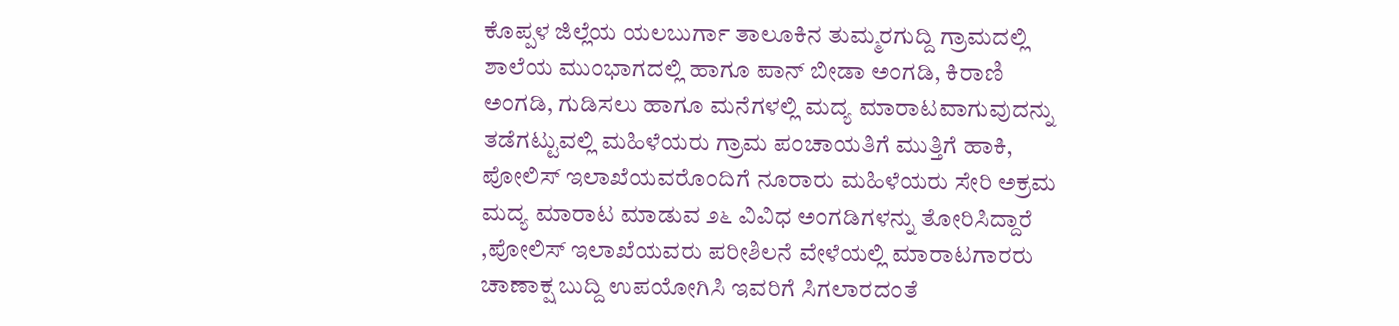ಕೊಪ್ಪಳ ಜಿಲ್ಲೆಯ ಯಲಬುರ್ಗಾ ತಾಲೂಕಿನ ತುಮ್ಮರಗುದ್ದಿ ಗ್ರಾಮದಲ್ಲಿ ಶಾಲೆಯ ಮುಂಭಾಗದಲ್ಲಿ ಹಾಗೂ ಪಾನ್ ಬೀಡಾ ಅಂಗಡಿ, ಕಿರಾಣಿ ಅಂಗಡಿ, ಗುಡಿಸಲು ಹಾಗೂ ಮನೆಗಳಲ್ಲಿ ಮದ್ಯ ಮಾರಾಟವಾಗುವುದನ್ನು ತಡೆಗಟ್ಟುವಲ್ಲಿ ಮಹಿಳೆಯರು ಗ್ರಾಮ ಪಂಚಾಯತಿಗೆ ಮುತ್ತಿಗೆ ಹಾಕಿ, ಪೋಲಿಸ್ ಇಲಾಖೆಯವರೊಂದಿಗೆ ನೂರಾರು ಮಹಿಳೆಯರು ಸೇರಿ ಅಕ್ರಮ ಮದ್ಯ ಮಾರಾಟ ಮಾಡುವ ೨೬ ವಿವಿಧ ಅಂಗಡಿಗಳನ್ನು ತೋರಿಸಿದ್ದಾರೆ ,ಪೋಲಿಸ್ ಇಲಾಖೆಯವರು ಪರೀಶಿಲನೆ ವೇಳೆಯಲ್ಲಿ ಮಾರಾಟಗಾರರು ಚಾಣಾಕ್ಷ ಬುದ್ದಿ ಉಪಯೋಗಿಸಿ ಇವರಿಗೆ ಸಿಗಲಾರದಂತೆ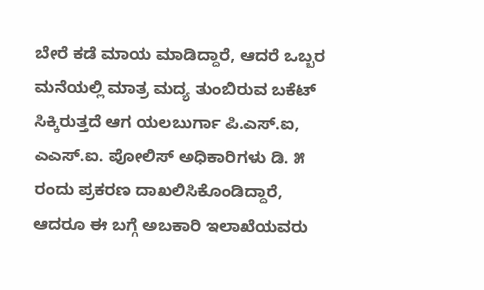ಬೇರೆ ಕಡೆ ಮಾಯ ಮಾಡಿದ್ದಾರೆ, ಆದರೆ ಒಬ್ಬರ ಮನೆಯಲ್ಲಿ ಮಾತ್ರ ಮದ್ಯ ತುಂಬಿರುವ ಬಕೆಟ್ ಸಿಕ್ಕಿರುತ್ತದೆ ಆಗ ಯಲಬುರ್ಗಾ ಪಿ.ಎಸ್.ಐ, ಎಎಸ್.ಐ. ಪೋಲಿಸ್ ಅಧಿಕಾರಿಗಳು ಡಿ. ೫ ರಂದು ಪ್ರಕರಣ ದಾಖಲಿಸಿಕೊಂಡಿದ್ದಾರೆ, ಆದರೂ ಈ ಬಗ್ಗೆ ಅಬಕಾರಿ ಇಲಾಖೆಯವರು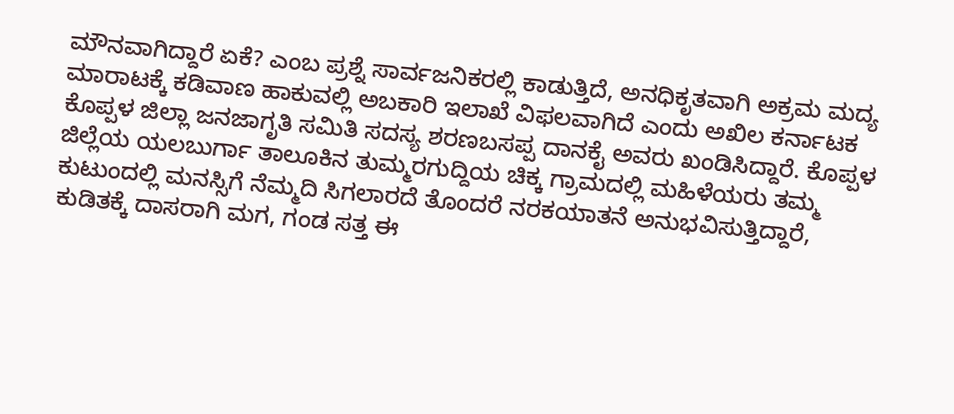ಮೌನವಾಗಿದ್ದಾರೆ ಏಕೆ? ಎಂಬ ಪ್ರಶ್ನೆ ಸಾರ್ವಜನಿಕರಲ್ಲಿ ಕಾಡುತ್ತಿದೆ, ಅನಧಿಕೃತವಾಗಿ ಅಕ್ರಮ ಮದ್ಯ ಮಾರಾಟಕ್ಕೆ ಕಡಿವಾಣ ಹಾಕುವಲ್ಲಿ ಅಬಕಾರಿ ಇಲಾಖೆ ವಿಫಲವಾಗಿದೆ ಎಂದು ಅಖಿಲ ಕರ್ನಾಟಕ ಕೊಪ್ಪಳ ಜಿಲ್ಲಾ ಜನಜಾಗೃತಿ ಸಮಿತಿ ಸದಸ್ಯ ಶರಣಬಸಪ್ಪ ದಾನಕೈ ಅವರು ಖಂಡಿಸಿದ್ದಾರೆ. ಕೊಪ್ಪಳ ಜಿಲ್ಲೆಯ ಯಲಬುರ್ಗಾ ತಾಲೂಕಿನ ತುಮ್ಮರಗುದ್ದಿಯ ಚಿಕ್ಕ ಗ್ರಾಮದಲ್ಲಿ ಮಹಿಳೆಯರು ತಮ್ಮ ಕುಟುಂದಲ್ಲಿ ಮನಸ್ಸಿಗೆ ನೆಮ್ಮದಿ ಸಿಗಲಾರದೆ ತೊಂದರೆ ನರಕಯಾತನೆ ಅನುಭವಿಸುತ್ತಿದ್ದಾರೆ, ಕುಡಿತಕ್ಕೆ ದಾಸರಾಗಿ ಮಗ, ಗಂಡ ಸತ್ತ ಈ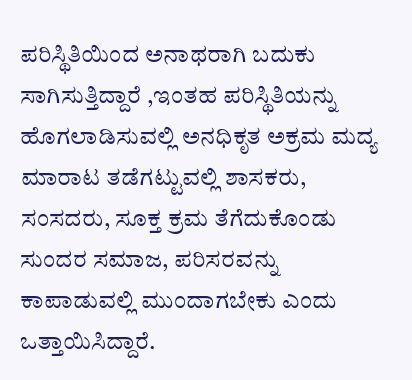ಪರಿಸ್ಥಿತಿಯಿಂದ ಅನಾಥರಾಗಿ ಬದುಕು ಸಾಗಿಸುತ್ತಿದ್ದಾರೆ ,ಇಂತಹ ಪರಿಸ್ಥಿತಿಯನ್ನು ಹೊಗಲಾಡಿಸುವಲ್ಲಿ ಅನಧಿಕೃತ ಅಕ್ರಮ ಮದ್ಯ ಮಾರಾಟ ತಡೆಗಟ್ಟುವಲ್ಲಿ ಶಾಸಕರು, ಸಂಸದರು, ಸೂಕ್ತ ಕ್ರಮ ತೆಗೆದುಕೊಂಡು ಸುಂದರ ಸಮಾಜ, ಪರಿಸರವನ್ನು ಕಾಪಾಡುವಲ್ಲಿ ಮುಂದಾಗಬೇಕು ಎಂದು ಒತ್ತಾಯಿಸಿದ್ದಾರೆ.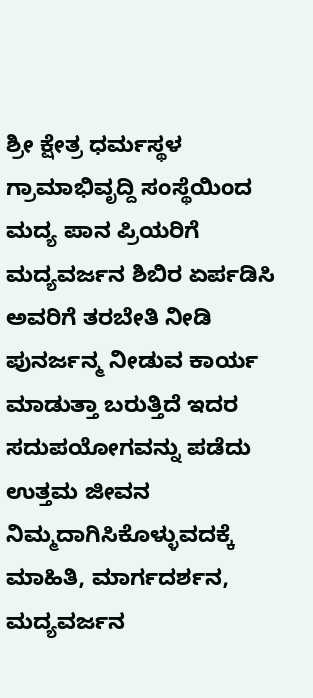ಶ್ರೀ ಕ್ಷೇತ್ರ ಧರ್ಮಸ್ಥಳ ಗ್ರಾಮಾಭಿವೃದ್ದಿ ಸಂಸ್ಥೆಯಿಂದ ಮದ್ಯ ಪಾನ ಪ್ರಿಯರಿಗೆ ಮದ್ಯವರ್ಜನ ಶಿಬಿರ ಏರ್ಪಡಿಸಿ ಅವರಿಗೆ ತರಬೇತಿ ನೀಡಿ ಪುನರ್ಜನ್ಮ ನೀಡುವ ಕಾರ್ಯ ಮಾಡುತ್ತಾ ಬರುತ್ತಿದೆ ಇದರ ಸದುಪಯೋಗವನ್ನು ಪಡೆದು ಉತ್ತಮ ಜೀವನ ನಿಮ್ಮದಾಗಿಸಿಕೊಳ್ಳುವದಕ್ಕೆ ಮಾಹಿತಿ, ಮಾರ್ಗದರ್ಶನ, ಮದ್ಯವರ್ಜನ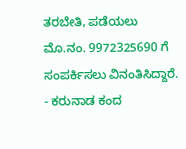ತರಬೇತಿ, ಪಡೆಯಲು
ಮೊ.ನಂ. 9972325690 ಗೆ ಸಂಪರ್ಕಿಸಲು ವಿನಂತಿಸಿದ್ದಾರೆ.
- ಕರುನಾಡ ಕಂದ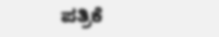ಪತ್ರಿಕೆ